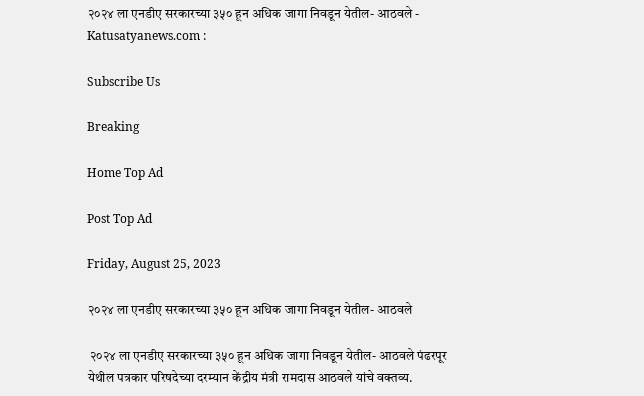२०२४ ला एनडीए सरकारच्या ३५० हून अधिक जागा निवडून येतील- आठवले - Katusatyanews.com :

Subscribe Us

Breaking

Home Top Ad

Post Top Ad

Friday, August 25, 2023

२०२४ ला एनडीए सरकारच्या ३५० हून अधिक जागा निवडून येतील- आठवले

 २०२४ ला एनडीए सरकारच्या ३५० हून अधिक जागा निवडून येतील- आठवले पंढरपूर येथील पत्रकार परिषदेच्या दरम्यान केंद्रीय मंत्री रामदास आठवले यांचे वक्तव्य.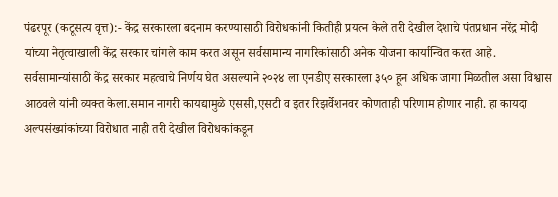पंढरपूर (कटूसत्य वृत्त):- केंद्र सरकारला बदनाम करण्यासाठी विरोधकांनी कितीही प्रयत्न केले तरी देखील देशाचे पंतप्रधान नरेंद्र मोदी यांच्या नेतृत्वाखाली केंद्र सरकार चांगले काम करत असून सर्वसामान्य नागरिकांसाठी अनेक योजना कार्यान्वित करत आहे. सर्वसामान्यांसाठी केंद्र सरकार महत्वाचे निर्णय घेत असल्याने २०२४ ला एनडीए सरकारला ३५० हून अधिक जागा मिळतील असा विश्वास आठवले यांनी व्यक्त केला.समान नागरी कायद्यामुळे एससी,एसटी व इतर रिझर्वेशनवर कोणताही परिणाम होणार नाही. हा कायदा अल्पसंख्यांकांच्या विरोधात नाही तरी देखील विरोधकांकडून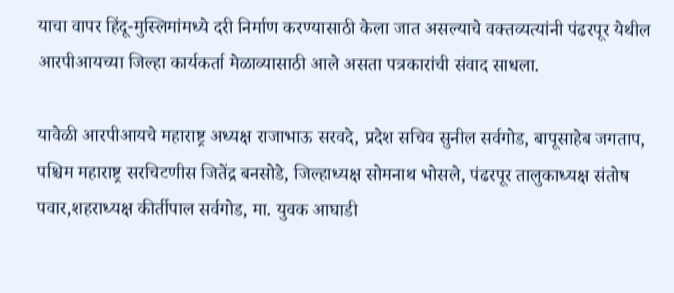याचा वापर हिंदू-मुस्लिमांमध्ये दरी निर्माण करण्यासाठी केला जात असल्याचे वक्तव्यत्यांनी पंढरपूर येथील आरपीआयच्या जिल्हा कार्यकर्ता मेळाव्यासाठी आले असता पत्रकारांची संवाद साधला.

यावेळी आरपीआयचे महाराष्ट्र अध्यक्ष राजाभाऊ सरवदे, प्रदेश सचिव सुनील सर्वगोड, बापूसाहेब जगताप, पश्चिम महाराष्ट्र सरचिटणीस जितेंद्र बनसोडे, जिल्हाध्यक्ष सोमनाथ भोसले, पंढरपूर तालुकाध्यक्ष संतोष पवार,शहराध्यक्ष कीर्तीपाल सर्वगोड, मा. युवक आघाडी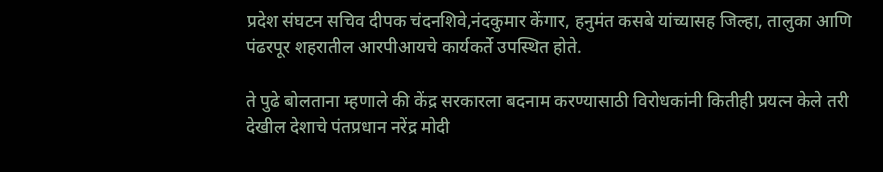प्रदेश संघटन सचिव दीपक चंदनशिवे,नंदकुमार केंगार, हनुमंत कसबे यांच्यासह जिल्हा, तालुका आणि पंढरपूर शहरातील आरपीआयचे कार्यकर्ते उपस्थित होते.

ते पुढे बोलताना म्हणाले की केंद्र सरकारला बदनाम करण्यासाठी विरोधकांनी कितीही प्रयत्न केले तरी देखील देशाचे पंतप्रधान नरेंद्र मोदी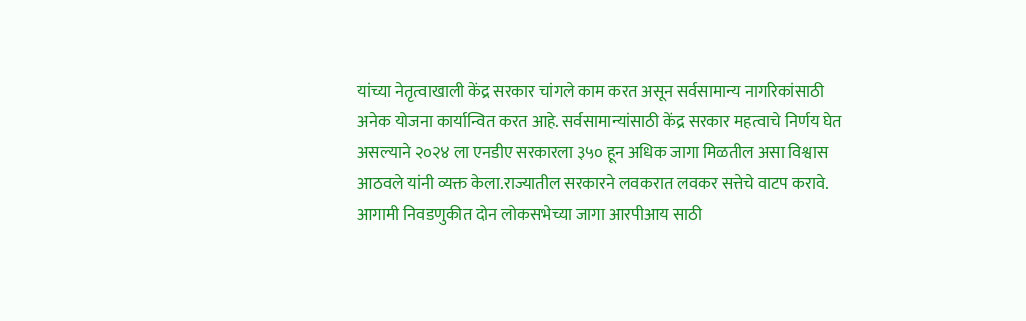यांच्या नेतृत्वाखाली केंद्र सरकार चांगले काम करत असून सर्वसामान्य नागरिकांसाठी अनेक योजना कार्यान्वित करत आहे. सर्वसामान्यांसाठी केंद्र सरकार महत्वाचे निर्णय घेत असल्याने २०२४ ला एनडीए सरकारला ३५० हून अधिक जागा मिळतील असा विश्वास आठवले यांनी व्यक्त केला.राज्यातील सरकारने लवकरात लवकर सत्तेचे वाटप करावे.
आगामी निवडणुकीत दोन लोकसभेच्या जागा आरपीआय साठी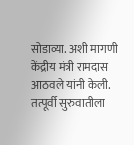सोडाव्या. अशी मागणी केंद्रीय मंत्री रामदास आठवले यांनी केली. तत्पूर्वी सुरुवातीला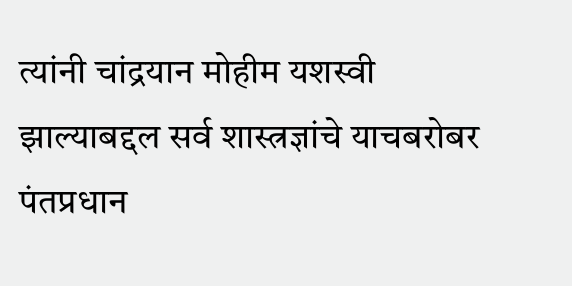त्यांनी चांद्रयान मोहीम यशस्वी झाल्याबद्दल सर्व शास्त्रज्ञांचे याचबरोबर पंतप्रधान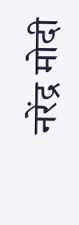नरेंद्र मोदी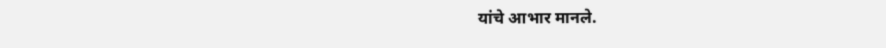यांचे आभार मानले.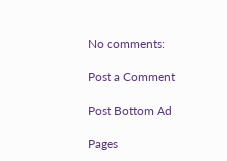No comments:

Post a Comment

Post Bottom Ad

Pages